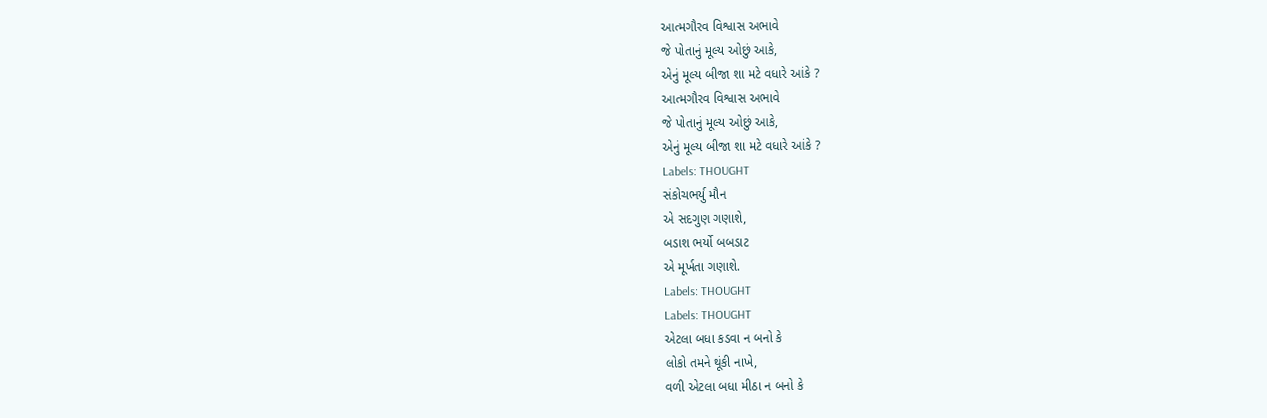આત્મગૌરવ વિશ્વાસ અભાવે
જે પોતાનું મૂલ્ય ઓછું આકે,
એનું મૂલ્ય બીજા શા મટે વધારે આંકે ?
આત્મગૌરવ વિશ્વાસ અભાવે
જે પોતાનું મૂલ્ય ઓછું આકે,
એનું મૂલ્ય બીજા શા મટે વધારે આંકે ?
Labels: THOUGHT
સંકોચભર્યુ મૌન
એ સદગુણ ગણાશે,
બડાશ ભર્યો બબડાટ
એ મૂર્ખતા ગણાશે.
Labels: THOUGHT
Labels: THOUGHT
એટલા બધા કડવા ન બનો કે
લોકો તમને થૂંકી નાખે,
વળી એટલા બધા મીઠા ન બનો કે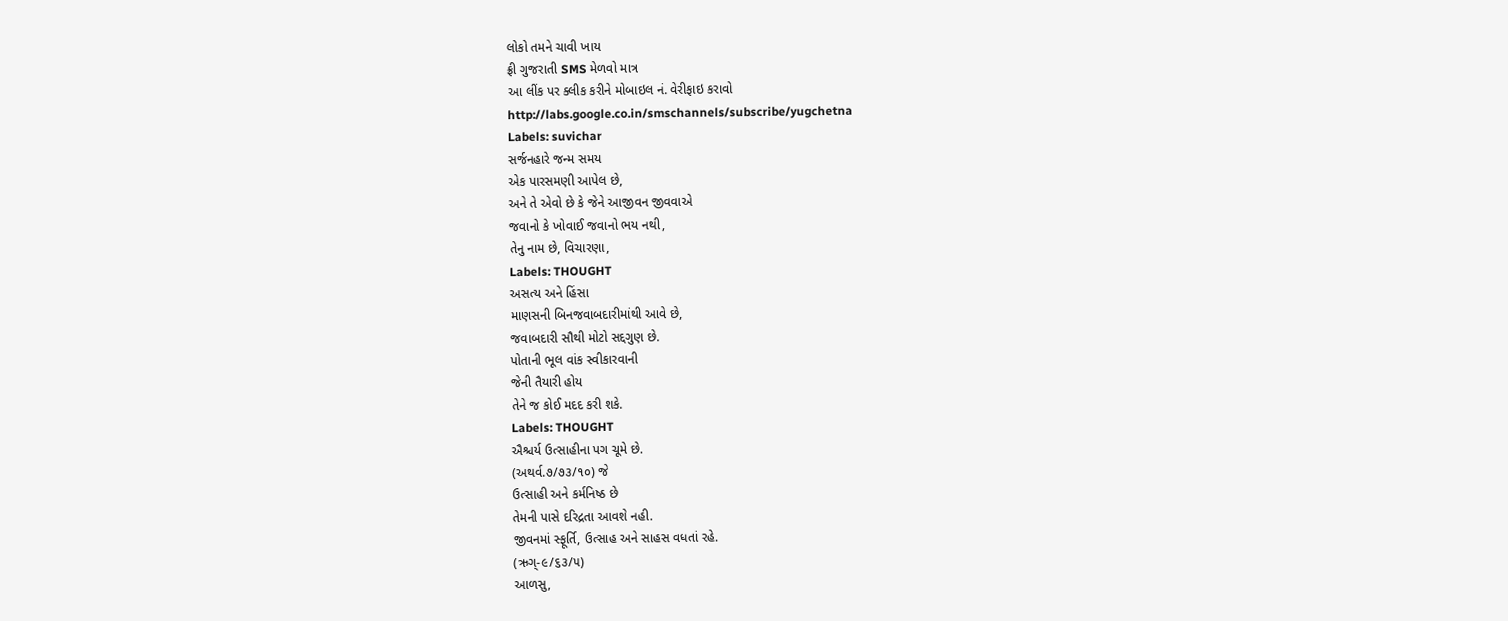લોકો તમને ચાવી ખાય
ફ્રી ગુજરાતી SMS મેળવો માત્ર
આ લીંક પર ક્લીક કરીને મોબાઇલ નં. વેરીફાઇ કરાવો
http://labs.google.co.in/smschannels/subscribe/yugchetna
Labels: suvichar
સર્જનહારે જન્મ સમય
એક પારસમણી આપેલ છે,
અને તે એવો છે કે જેને આજીવન જીવવાએ
જવાનો કે ખોવાઈ જવાનો ભય નથી,
તેનુ નામ છે, વિચારણા,
Labels: THOUGHT
અસત્ય અને હિંસા
માણસની બિનજવાબદારીમાંથી આવે છે,
જવાબદારી સૌથી મોટો સદ્દગુણ છે.
પોતાની ભૂલ વાંક સ્વીકારવાની
જેની તૈયારી હોય
તેને જ કોઈ મદદ કરી શકે.
Labels: THOUGHT
ઐશ્ચર્ય ઉત્સાહીના પગ ચૂમે છે.
(અથર્વ.૭/૭૩/૧૦) જે
ઉત્સાહી અને કર્મનિષ્ઠ છે
તેમની પાસે દરિદ્રતા આવશે નહી.
જીવનમાં સ્ફૂર્તિ, ઉત્સાહ અને સાહસ વધતાં રહે.
(ઋગ્-૯/૬૩/૫)
આળસુ,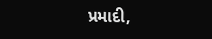પ્રમાદી,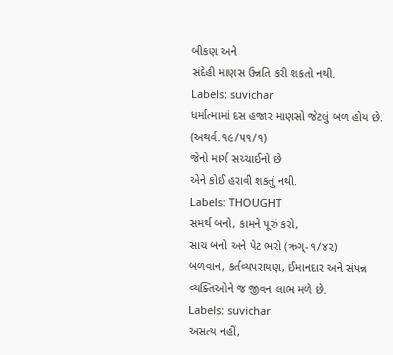બીકણ અને
સંદેહી માણસ ઉન્નતિ કરી શકતો નથી.
Labels: suvichar
ધર્માત્મામાં દસ હજાર માણસો જેટલું બળ હોય છે.
(અથર્વ.૧૯/૫૧/૧)
જેનો માર્ગ સચ્ચાઈનો છે
એને કોઈ હરાવી શકતું નથી.
Labels: THOUGHT
સમર્થ બનો, કામને પૂરું કરો,
સાચ બનો અને પેટ ભરો (ઋગ્-૧/૪૨)
બળવાન, કર્તવ્યપરાયણ, ઈમાનદાર અને સંપન્ન
વ્યક્તિઓને જ જીવન લાભ મળે છે.
Labels: suvichar
અસત્ય નહીં,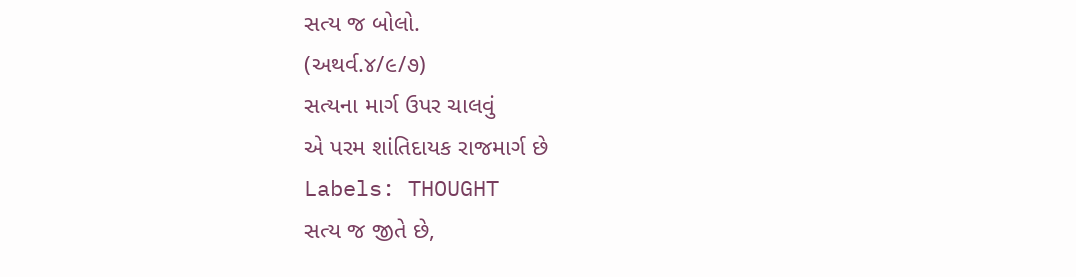સત્ય જ બોલો.
(અથર્વ.૪/૯/૭)
સત્યના માર્ગ ઉપર ચાલવું
એ પરમ શાંતિદાયક રાજમાર્ગ છે
Labels: THOUGHT
સત્ય જ જીતે છે,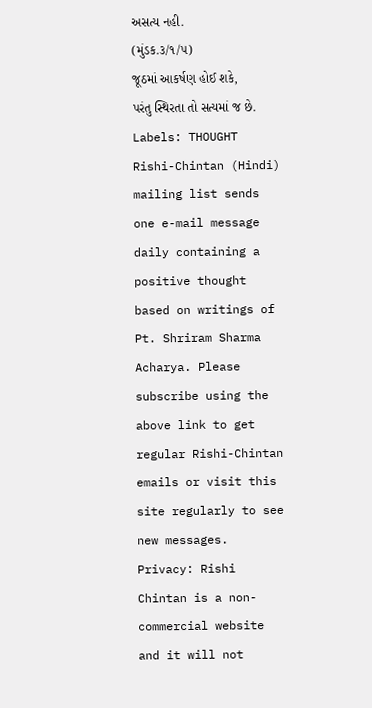અસત્ય નહી.
(મુંડક.૩/૧/૫)
જૂઠમાં આકર્ષણ હોઈ શકે,
પરંતુ સ્થિરતા તો સત્યમાં જ છે.
Labels: THOUGHT
Rishi-Chintan (Hindi) mailing list sends one e-mail message daily containing a positive thought based on writings of Pt. Shriram Sharma Acharya. Please subscribe using the above link to get regular Rishi-Chintan emails or visit this site regularly to see new messages.
Privacy: Rishi Chintan is a non-commercial website and it will not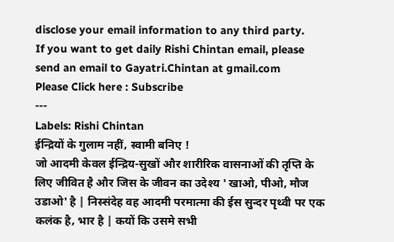disclose your email information to any third party.
If you want to get daily Rishi Chintan email, please send an email to Gayatri.Chintan at gmail.com
Please Click here : Subscribe
---
Labels: Rishi Chintan
ईन्द्रियों के गुलाम नहीं, स्वामी बनिए !
जो आदमी केवल ईन्द्रिय-सुखों और शारीरिक वासनाओं की तृप्ति के लिए जीवित है और जिस के जीवन का उदेश्य ' खाओ, पीओ, मौज उडाओ' है | निस्संदेह वह आदमी परमात्मा की ईस सुन्दर पृथ्वी पर एक कलंक है, भार है | कयों कि उसमे सभी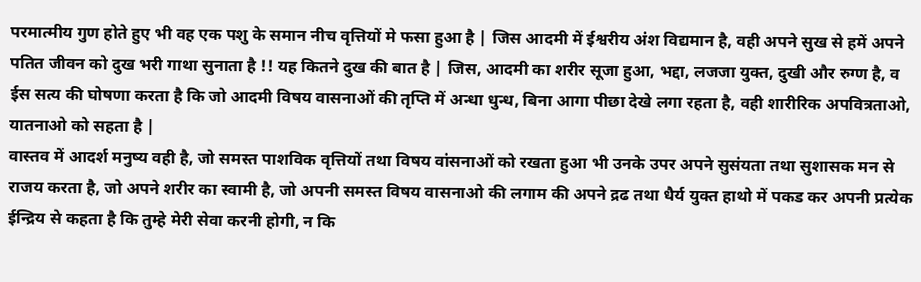परमात्मीय गुण होते हुए भी वह एक पशु के समान नीच वृत्तियों मे फसा हुआ है | जिस आदमी में ईश्वरीय अंश विद्यमान है, वही अपने सुख से हमें अपने पतित जीवन को दुख भरी गाथा सुनाता है !! यह कितने दुख की बात है | जिस, आदमी का शरीर सूजा हुआ, भद्दा, लजजा युक्त, दुखी और रुग्ण है, व ईस सत्य की घोषणा करता है कि जो आदमी विषय वासनाओं की तृप्ति में अन्धा धुन्ध, बिना आगा पीछा देखे लगा रहता है, वही शारीरिक अपवित्रताओ, यातनाओ को सहता है |
वास्तव में आदर्श मनुष्य वही है, जो समस्त पाशविक वृत्तियों तथा विषय वांसनाओं को रखता हुआ भी उनके उपर अपने सुसंयता तथा सुशासक मन से राजय करता है, जो अपने शरीर का स्वामी है, जो अपनी समस्त विषय वासनाओ की लगाम की अपने द्रढ तथा धैर्य युक्त हाथो में पकड कर अपनी प्रत्येक ईन्द्रिय से कहता है कि तुम्हे मेरी सेवा करनी होगी, न कि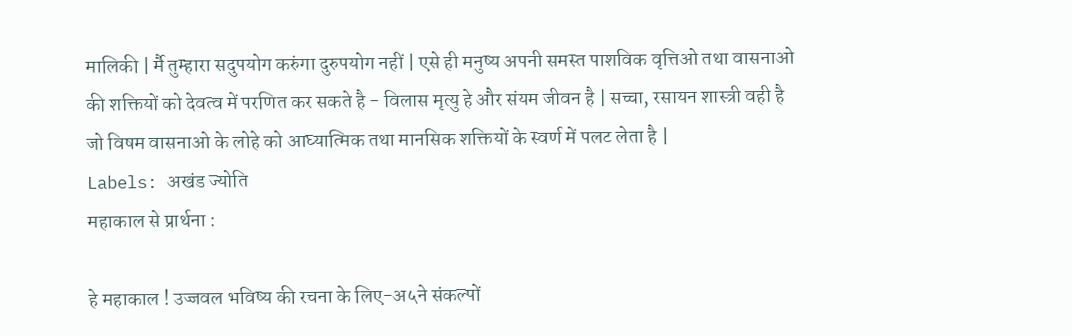मालिकी | र्मै तुम्हारा सदुपयोग करुंगा दुरुपयोग नहीं | एसे ही मनुष्य अपनी समस्त पाशविक वृत्तिओ तथा वासनाओ की शक्तियों को देवत्व में परणित कर सकते है - विलास मृत्यु हे और संयम जीवन है | सच्चा, रसायन शास्त्री वही है जो विषम वासनाओ के लोहे को आघ्यात्मिक तथा मानसिक शक्तियों के स्वर्ण में पलट लेता है |
Labels: अखंड ज्योति
महाकाल से प्रार्थना :

हे महाकाल ! उज्जवल भविष्य की रचना के लिए-अ५ने संकल्पों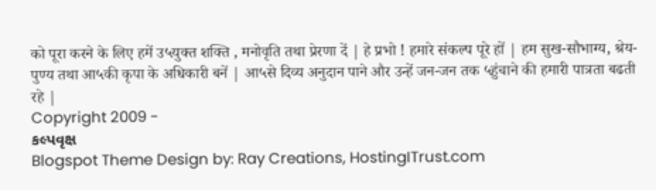को पूरा करने के लिए हमें उ५युक्त शक्ति , मनोवृति तथा प्रेरणा दें | हे प्रभो ! हमारे संकल्प पूरे हों | हम सुख-सौभाग्य, श्रेय-पुण्य तथा आ५की कृपा के अधिकारी बनें | आ५से दिव्य अनुदान पाने और उन्हें जन-जन तक ५हुंचाने की हमारी पात्रता बढती रहे |
Copyright 2009 -
કલ્પવૃક્ષ
Blogspot Theme Design by: Ray Creations, HostingITrust.com